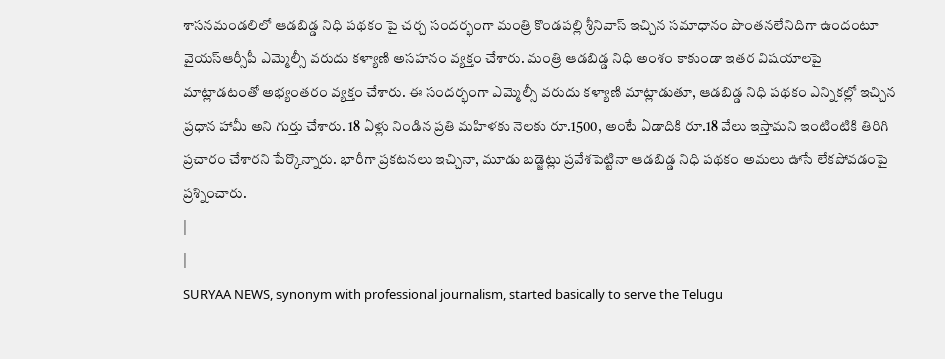శాసనమండలిలో ఆడబిడ్డ నిధి పథకం పై చర్చ సందర్భంగా మంత్రి కొండపల్లి శ్రీనివాస్ ఇచ్చిన సమాధానం పొంతనలేనిదిగా ఉందంటూ వైయస్ఆర్సీపీ ఎమ్మెల్సీ వరుదు కళ్యాణి అసహనం వ్యక్తం చేశారు. మంత్రి ఆడబిడ్డ నిధి అంశం కాకుండా ఇతర విషయాలపై మాట్లాడటంతో అభ్యంతరం వ్యక్తం చేశారు. ఈ సందర్భంగా ఎమ్మెల్సీ వరుదు కళ్యాణి మాట్లాడుతూ, ఆడబిడ్డ నిధి పథకం ఎన్నికల్లో ఇచ్చిన ప్రధాన హామీ అని గుర్తు చేశారు. 18 ఏళ్లు నిండిన ప్రతి మహిళకు నెలకు రూ.1500, అంటే ఏడాదికి రూ.18 వేలు ఇస్తామని ఇంటింటికి తిరిగి ప్రచారం చేశారని పేర్కొన్నారు. భారీగా ప్రకటనలు ఇచ్చినా, మూడు బడ్జెట్లు ప్రవేశపెట్టినా ఆడబిడ్డ నిధి పథకం అమలు ఊసే లేకపోవడంపై ప్రశ్నించారు.
|
|
SURYAA NEWS, synonym with professional journalism, started basically to serve the Telugu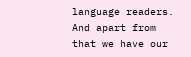language readers. And apart from that we have our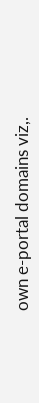own e-portal domains viz,.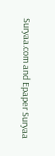Suryaa.com and Epaper Suryaa